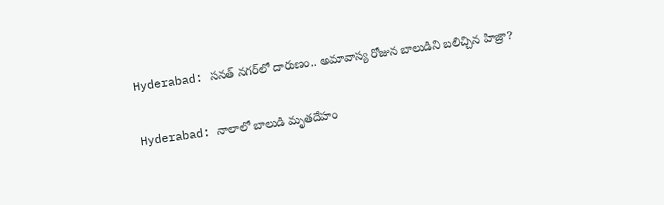Hyderabad: సనత్‌ నగర్‌లో దారుణం.. అమావాస్య రోజున బాలుడిని బలిచ్చిన హిజ్రా?

Hyderabad: నాలాలో బాలుడి మృతదేహం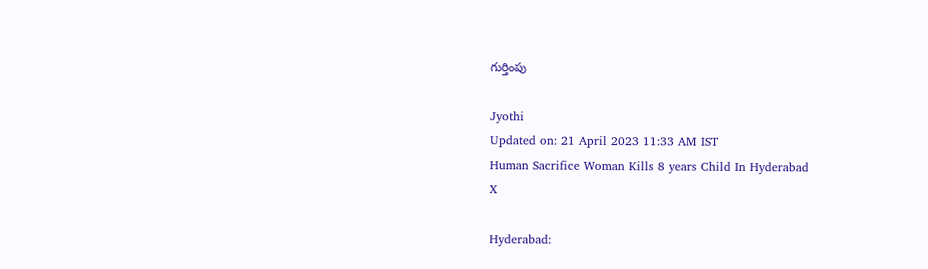గుర్తింపు

Jyothi
Updated on: 21 April 2023 11:33 AM IST
Human Sacrifice Woman Kills 8 years Child In Hyderabad
X

Hyderabad: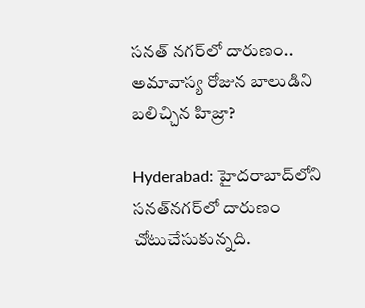సనత్‌ నగర్‌లో దారుణం.. అమావాస్య రోజున బాలుడిని బలిచ్చిన హిజ్రా?

Hyderabad: హైదరాబాద్‌లోని సనత్‌నగర్‌లో దారుణం చోటుచేసుకున్నది.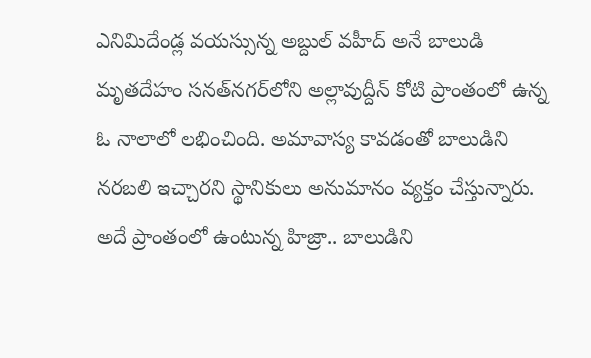ఎనిమిదేండ్ల వయస్సున్న అబ్దుల్‌ వహీద్‌ అనే బాలుడి మృతదేహం సనత్‌నగర్‌లోని అల్లావుద్దీన్‌ కోటి ప్రాంతంలో ఉన్న ఓ నాలాలో లభించింది. అమావాస్య కావడంతో బాలుడిని నరబలి ఇచ్చారని స్థానికులు అనుమానం వ్యక్తం చేస్తున్నారు. అదే ప్రాంతంలో ఉంటున్న హిజ్రా.. బాలుడిని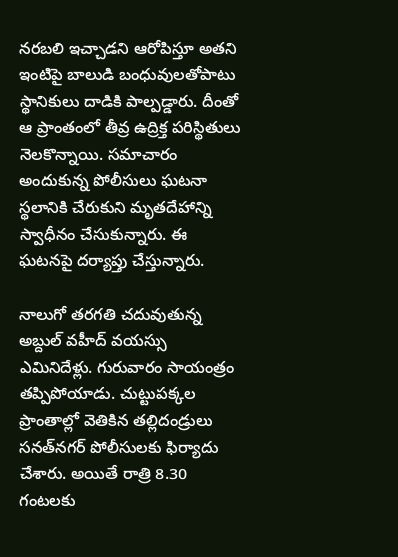నరబలి ఇచ్చాడని ఆరోపిస్తూ అతని ఇంటిపై బాలుడి బంధువులతోపాటు స్థానికులు దాడికి పాల్పడ్డారు. దీంతో ఆ ప్రాంతంలో తీవ్ర ఉద్రిక్త పరిస్థితులు నెలకొన్నాయి. సమాచారం అందుకున్న పోలీసులు ఘటనా స్థలానికి చేరుకుని మృతదేహాన్ని స్వాధీనం చేసుకున్నారు. ఈ ఘటనపై దర్యాప్తు చేస్తున్నారు.

నాలుగో తరగతి చదువుతున్న అబ్దుల్‌ వహీద్‌ వయస్సు ఎమినిదేళ్లు. గురువారం సాయంత్రం తప్పిపోయాడు. చుట్టుపక్కల ప్రాంతాల్లో వెతికిన తల్లిదండ్రులు సనత్‌నగర్‌ పోలీసులకు ఫిర్యాదు చేశారు. అయితే రాత్రి 8.30 గంటలకు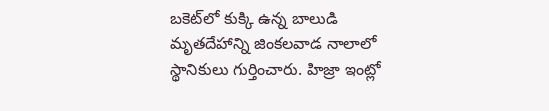బకెట్‌లో కుక్కి ఉన్న బాలుడి మృతదేహాన్ని జింకలవాడ నాలాలో స్థానికులు గుర్తించారు. హిజ్రా ఇంట్లో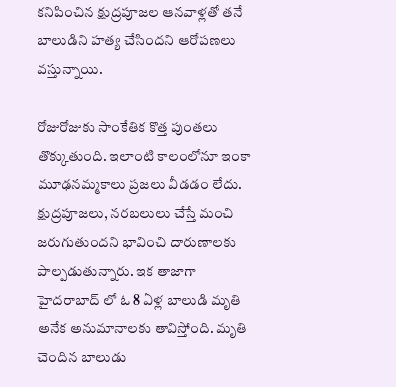కనిపించిన క్షుద్రపూజల ఆనవాళ్లతో తనే బాలుడిని హత్య చేసిందని ఆరోపణలు వస్తున్నాయి.

రోజురోజుకు సాంకేతిక కొత్త పుంతలు తొక్కుతుంది. ఇలాంటి కాలంలోనూ ఇంకా మూఢనమ్మకాలు ప్రజలు వీడడం లేదు. క్షుద్రపూజలు, నరబలులు చేస్తే మంచి జరుగుతుందని భావించి దారుణాలకు పాల్పడుతున్నారు. ఇక తాజాగా హైదరాబాద్ లో ఓ 8 ఏళ్ల బాలుడి మృతి అనేక అనుమానాలకు తావిస్తోంది. మృతి చెందిన బాలుడు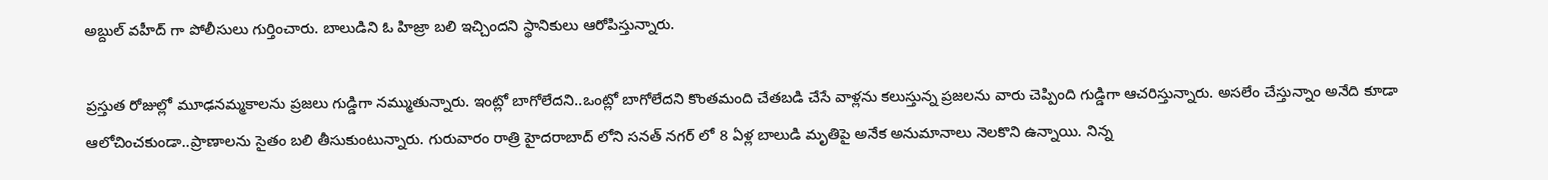అబ్దుల్ వహీద్ గా పోలీసులు గుర్తించారు. బాలుడిని ఓ హిజ్రా బలి ఇచ్చిందని స్థానికులు ఆరోపిస్తున్నారు.

ప్రస్తుత రోజుల్లో మూఢనమ్మకాలను ప్రజలు గుడ్డిగా నమ్ముతున్నారు. ఇంట్లో బాగోలేదని..ఒంట్లో బాగోలేదని కొంతమంది చేతబడి చేసే వాళ్లను కలుస్తున్న ప్రజలను వారు చెప్పింది గుడ్డిగా ఆచరిస్తున్నారు. అసలేం చేస్తున్నాం అనేది కూడా ఆలోచించకుండా..ప్రాణాలను సైతం బలి తీసుకుంటున్నారు. గురువారం రాత్రి హైదరాబాద్ లోని సనత్ నగర్ లో 8 ఏళ్ల బాలుడి మృతిపై అనేక అనుమానాలు నెలకొని ఉన్నాయి. నిన్న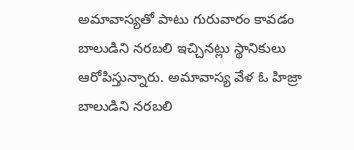అమావాస్యతో పాటు గురువారం కావడం బాలుడిని నరబలి ఇచ్చినట్లు స్థానికులు ఆరోపిస్తున్నారు. అమావాస్య వేళ ఓ హిజ్రా బాలుడిని నరబలి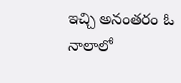ఇచ్చి అనంతరం ఓ నాలాలో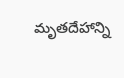మృతదేహాన్ని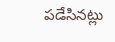పడేసినట్లు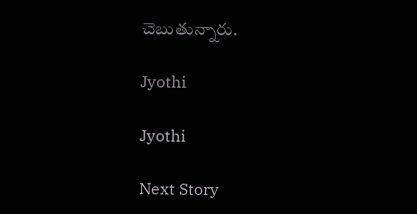చెబుతున్నారు.

Jyothi

Jyothi

Next Story